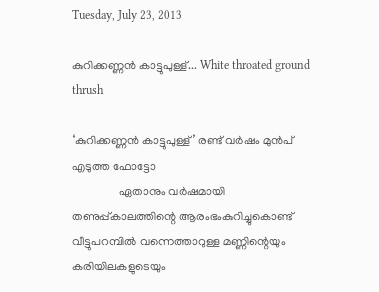Tuesday, July 23, 2013

കുറിക്കണ്ണൻ കാട്ടുപുള്ള്... White throated ground thrush

‘കുറിക്കണ്ണൻ കാട്ടുപുള്ള്’ രണ്ട് വർഷം മുൻപ് എടുത്ത ഫോട്ടോ
                ഏതാനും വർഷമായി തണുപ്പ്കാലത്തിന്റെ ആരംഭംകുറിച്ചുകൊണ്ട് വീട്ടുപറമ്പിൽ വന്നെത്താറുള്ള മണ്ണിന്റെയും കരിയിലകളുടെയും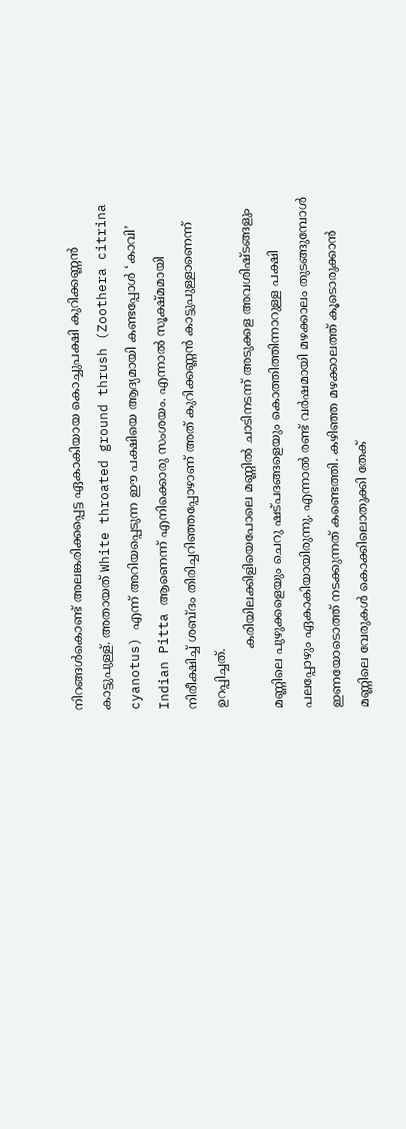നിറങ്ങൾകൊണ്ട് അലങ്കരിക്കപ്പെട്ട ഏകാകിയായ കൊച്ചുപക്ഷി കുറിക്കണ്ണൻ കാട്ടുപുള്ള്. അതായത് White throated ground thrush (Zoothera citrina cyanotus) എന്ന് അറിയപ്പെടുന്ന ഈ പക്ഷിയെ ആദ്യമായി കണ്ടപ്പോൾ ‘കാവി’ Indian Pitta ആണെന്ന് എനിക്കൊരു സംശയം. എന്നാൽ സൂക്ഷ്മമായി നിരീക്ഷിച്ച് ശബ്ദം തിരിച്ചറിഞ്ഞപ്പോഴാണ് അത് കുറിക്കണ്ണൻ കാട്ടുപുള്ളാണെന്ന് ഉറപ്പിച്ചത്.
               കരിയിലക്കിളിയെപോലെ മണ്ണിൽ ചാടിനടന്ന് അടുക്കള അവശിഷ്ടങ്ങളും മണ്ണിലെ പുഴുക്കളെയും ചെറു ഷട്പദങ്ങളെയും കൊത്തിത്തിന്നാറുള്ള പക്ഷി പലപ്പോഴും ഏകാകിയായിരുന്നു. എന്നാൽ രണ്ട് വർഷമായി മഴക്കാലം തുടങ്ങുമ്പോൾ ഇണയോടൊത്ത് നടക്കുന്നത് കണ്ടെത്തി. കഴിഞ്ഞ മഴക്കാലത്ത് കൂടൊരുക്കാൻ മണ്ണിലെ വേരുകൾ കൊക്കിലൊതുക്കി തേക്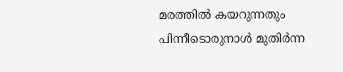മരത്തിൽ കയറുന്നതും പിന്നീടൊരുനാൾ മുതിർന്ന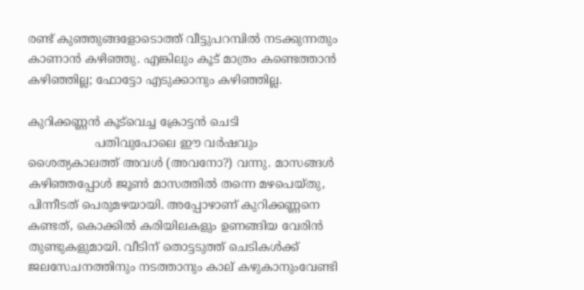രണ്ട് കുഞ്ഞുങ്ങളോടൊത്ത് വീട്ടുപറമ്പിൽ നടക്കുന്നതും കാണാൻ കഴിഞ്ഞു. എങ്കിലും കൂട് മാത്രം കണ്ടെത്താൻ കഴിഞ്ഞില്ല; ഫോട്ടോ എടുക്കാനും കഴിഞ്ഞില്ല.

കുറിക്കണ്ണൻ കൂട്‌വെച്ച ക്രോട്ടൻ ചെടി
                  പതിവുപോലെ ഈ വർഷവും ശൈത്യകാലത്ത് അവൾ (അവനോ?) വന്നു. മാസങ്ങൾ കഴിഞ്ഞപ്പോൾ ജൂൺ മാസത്തിൽ തന്നെ മഴപെയ്തു, പിന്നീടത് പെരുമഴയായി. അപ്പോഴാണ് കുറിക്കണ്ണനെ കണ്ടത്, കൊക്കിൽ കരിയിലകളും ഉണങ്ങിയ വേരിൻ തുണ്ടുകളുമായി. വീടിന് തൊട്ടടുത്ത് ചെടികൾക്ക് ജലസേചനത്തിനും നടത്താനും കാല് കഴുകാനും‌വേണ്ടി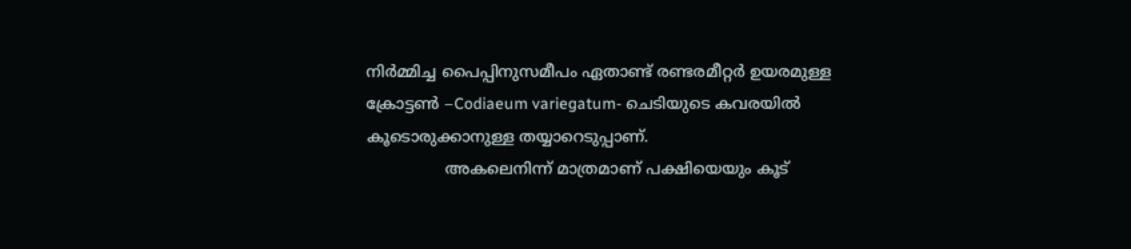നിർമ്മിച്ച പൈപ്പിനുസമീപം ഏതാണ്ട് രണ്ടരമീറ്റർ ഉയരമുള്ള ക്രോട്ടൺ –Codiaeum variegatum- ചെടിയുടെ കവരയിൽ കൂടൊരുക്കാനുള്ള തയ്യാറെടുപ്പാണ്.
                അകലെനിന്ന് മാത്രമാണ് പക്ഷിയെയും കൂട്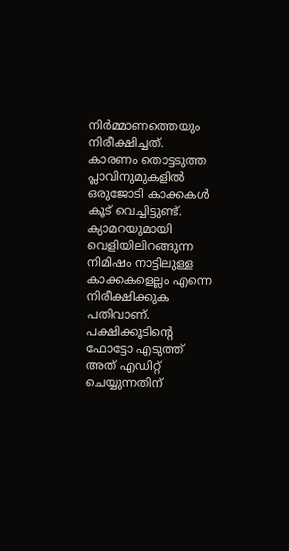നിർമ്മാണത്തെയും നിരീക്ഷിച്ചത്. കാരണം തൊട്ടടുത്ത പ്ലാവിനുമുകളിൽ ഒരുജോടി കാക്കകൾ കൂട് വെച്ചിട്ടുണ്ട്. ക്യാമറയുമായി വെളിയിലിറങ്ങുന്ന നിമിഷം നാട്ടിലുള്ള കാക്കകളെല്ലം എന്നെ നിരീക്ഷിക്കുക പതിവാണ്.                      പക്ഷിക്കൂടിന്റെ ഫോട്ടോ എടുത്ത് അത് എഡിറ്റ് ചെയ്യുന്നതിന്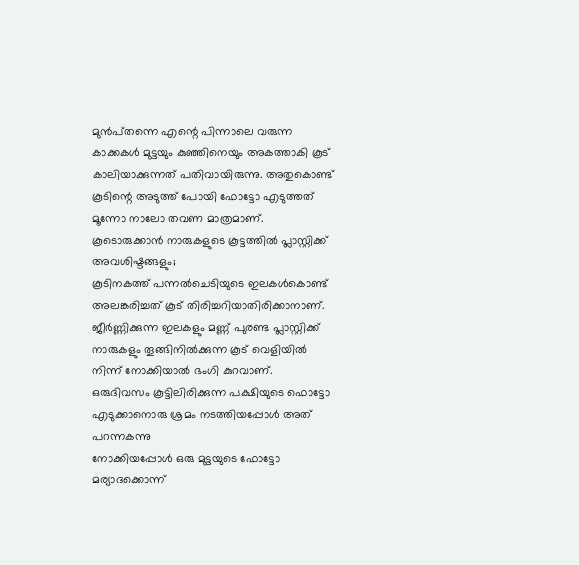മുൻപ്‌തന്നെ എന്റെ പിന്നാലെ വരുന്ന കാക്കകൾ മുട്ടയും കുഞ്ഞിനെയും അകത്താകി കൂട് കാലിയാക്കുന്നത് പതിവായിരുന്നു. അതുകൊണ്ട് കൂടിന്റെ അടുത്ത് പോയി ഫോട്ടോ എടുത്തത് മൂന്നോ നാലോ തവണ മാത്രമാണ്.
കൂടൊരുക്കാൻ നാരുകളുടെ കൂട്ടത്തിൽ പ്ലാസ്റ്റിക്ക് അവശിഷ്ടങ്ങളും;
കൂടിനകത്ത് പന്നൽ‌ചെടിയുടെ ഇലകൾകൊണ്ട് അലങ്കരിച്ചത് കൂട് തിരിച്ചറിയാതിരിക്കാനാണ്. ജീർണ്ണിക്കുന്ന ഇലകളും മണ്ണ് പുരണ്ട പ്ലാസ്റ്റിക്ക് നാരുകളും തൂങ്ങിനിൽക്കുന്ന കൂട് വെളിയിൽ നിന്ന് നോക്കിയാൽ ഭംഗി കുറവാണ്.
ഒരുദിവസം കൂട്ടിലിരിക്കുന്ന പക്ഷിയുടെ ഫൊട്ടോ എടുക്കാനൊരു ശ്രമം നടത്തിയപ്പോൾ അത് പറന്നകന്നു
നോക്കിയപ്പോൾ ഒരു മുട്ടയുടെ ഫോട്ടോ
മര്യാദക്കൊന്ന്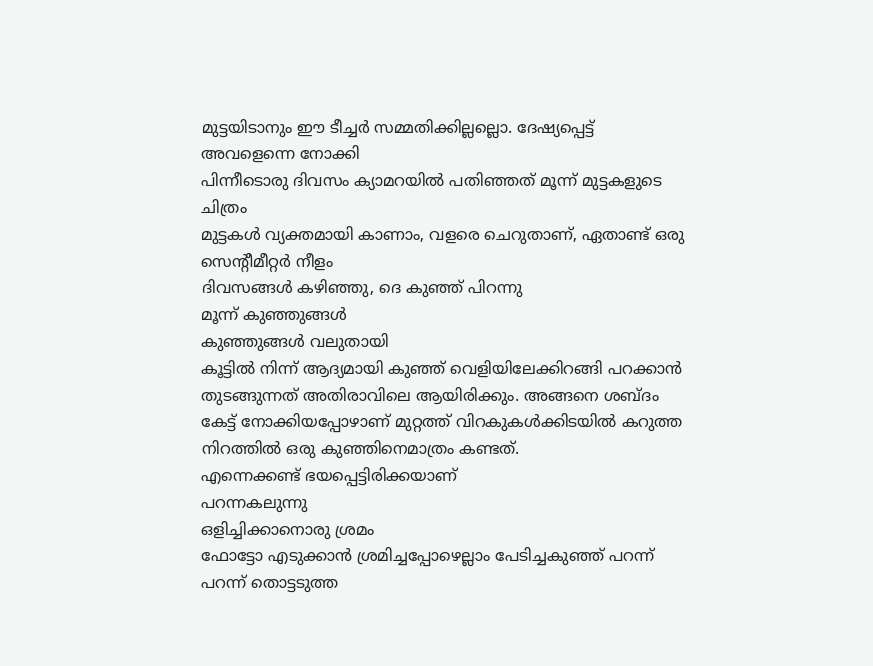മുട്ടയിടാനും ഈ ടീച്ചർ സമ്മതിക്കില്ലല്ലൊ. ദേഷ്യപ്പെട്ട് അവളെന്നെ നോക്കി
പിന്നീടൊരു ദിവസം ക്യാമറയിൽ പതിഞ്ഞത് മൂന്ന് മുട്ടകളുടെ ചിത്രം
മുട്ടകൾ വ്യക്തമായി കാണാം, വളരെ ചെറുതാണ്, ഏതാണ്ട് ഒരു സെന്റീമീറ്റർ നീളം
ദിവസങ്ങൾ കഴിഞ്ഞു, ദെ കുഞ്ഞ് പിറന്നു
മൂന്ന് കുഞ്ഞുങ്ങൾ
കുഞ്ഞുങ്ങൾ വലുതായി
കൂട്ടിൽ നിന്ന് ആദ്യമായി കുഞ്ഞ് വെളിയിലേക്കിറങ്ങി പറക്കാൻ തുടങ്ങുന്നത് അതിരാവിലെ ആയിരിക്കും. അങ്ങനെ ശബ്ദം കേട്ട് നോക്കിയപ്പോഴാണ് മുറ്റത്ത് വിറകുകൾക്കിടയിൽ കറുത്ത നിറത്തിൽ ഒരു കുഞ്ഞിനെമാത്രം കണ്ടത്.
എന്നെക്കണ്ട് ഭയപ്പെട്ടിരിക്കയാണ്
പറന്നകലുന്നു
ഒളിച്ചിക്കാനൊരു ശ്രമം
ഫോട്ടോ എടുക്കാൻ ശ്രമിച്ചപ്പോഴെല്ലാം പേടിച്ചകുഞ്ഞ് പറന്ന് പറന്ന് തൊട്ടടുത്ത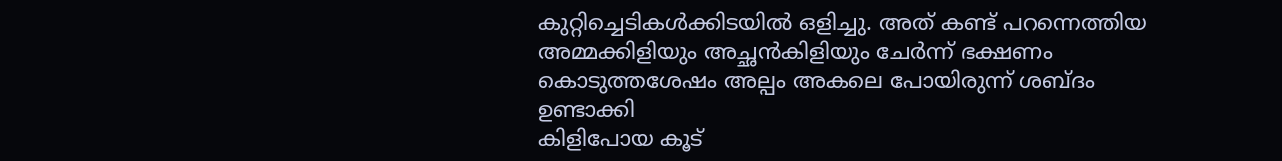കുറ്റിച്ചെടികൾക്കിടയിൽ ഒളിച്ചു. അത് കണ്ട് പറന്നെത്തിയ അമ്മക്കിളിയും അച്ഛൻ‌കിളിയും ചേർന്ന് ഭക്ഷണം കൊടുത്തശേഷം അല്പം അകലെ പോയിരുന്ന് ശബ്ദം ഉണ്ടാക്കി
കിളിപോയ കൂട്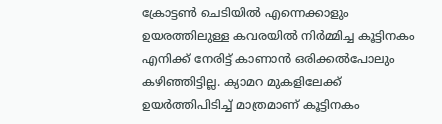ക്രോട്ടൺ ചെടിയിൽ എന്നെക്കാളും ഉയരത്തിലുള്ള കവരയിൽ നിർമ്മിച്ച കൂട്ടിനകം എനിക്ക് നേരിട്ട് കാണാൻ ഒരിക്കൽ‌പോലും കഴിഞ്ഞിട്ടില്ല. ക്യാമറ മുകളിലേക്ക് ഉയർത്തിപിടിച്ച് മാത്രമാണ് കൂട്ടിനകം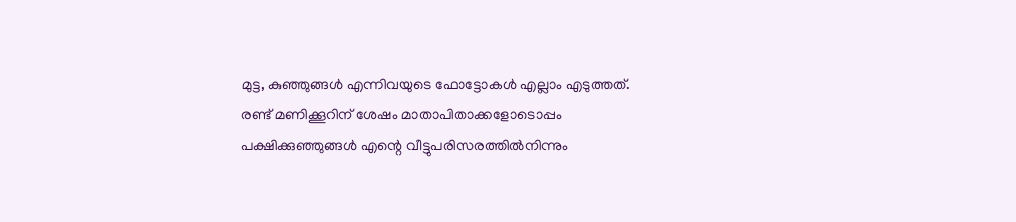മുട്ട, കുഞ്ഞുങ്ങൾ എന്നിവയുടെ ഫോട്ടോകൾ എല്ലാം എടുത്തത്.
രണ്ട് മണിക്കൂറിന് ശേഷം മാതാപിതാക്കളോടൊപ്പം പക്ഷിക്കുഞ്ഞുങ്ങൾ എന്റെ വീട്ടുപരിസരത്തിൽനിന്നും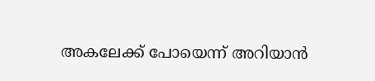അകലേക്ക് പോയെന്ന് അറിയാൻ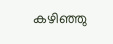കഴിഞ്ഞു